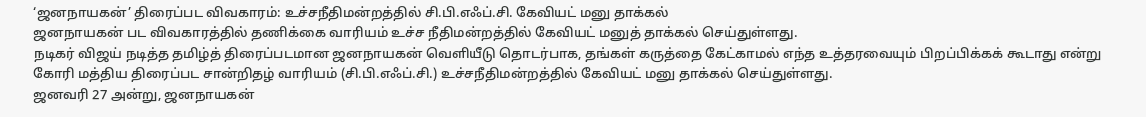‘ஜனநாயகன்’ திரைப்பட விவகாரம்: உச்சநீதிமன்றத்தில் சி.பி.எஃப்.சி. கேவியட் மனு தாக்கல்
ஜனநாயகன் பட விவகாரத்தில் தணிக்கை வாரியம் உச்ச நீதிமன்றத்தில் கேவியட் மனுத் தாக்கல் செய்துள்ளது.
நடிகர் விஜய் நடித்த தமிழ்த் திரைப்படமான ஜனநாயகன் வெளியீடு தொடர்பாக, தங்கள் கருத்தை கேட்காமல் எந்த உத்தரவையும் பிறப்பிக்கக் கூடாது என்று கோரி மத்திய திரைப்பட சான்றிதழ் வாரியம் (சி.பி.எஃப்.சி.) உச்சநீதிமன்றத்தில் கேவியட் மனு தாக்கல் செய்துள்ளது.
ஜனவரி 27 அன்று, ஜனநாயகன்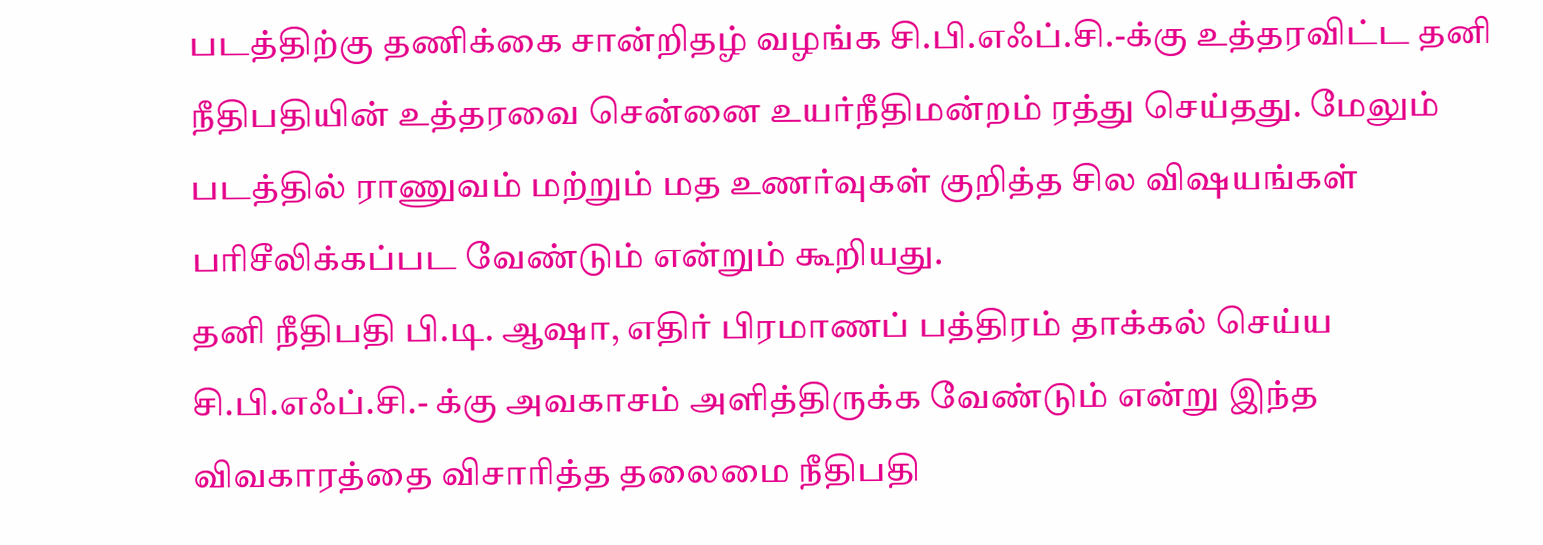படத்திற்கு தணிக்கை சான்றிதழ் வழங்க சி.பி.எஃப்.சி.-க்கு உத்தரவிட்ட தனி நீதிபதியின் உத்தரவை சென்னை உயர்நீதிமன்றம் ரத்து செய்தது. மேலும் படத்தில் ராணுவம் மற்றும் மத உணர்வுகள் குறித்த சில விஷயங்கள் பரிசீலிக்கப்பட வேண்டும் என்றும் கூறியது.
தனி நீதிபதி பி.டி. ஆஷா, எதிர் பிரமாணப் பத்திரம் தாக்கல் செய்ய சி.பி.எஃப்.சி.- க்கு அவகாசம் அளித்திருக்க வேண்டும் என்று இந்த விவகாரத்தை விசாரித்த தலைமை நீதிபதி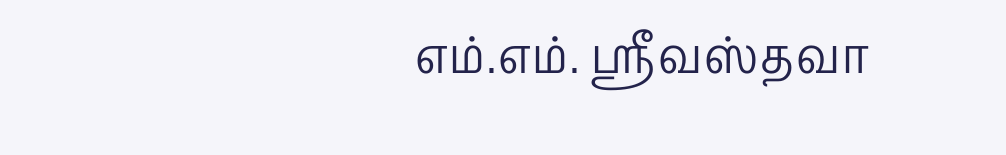எம்.எம். ஸ்ரீவஸ்தவா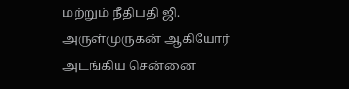மற்றும் நீதிபதி ஜி. அருள்முருகன் ஆகியோர் அடங்கிய சென்னை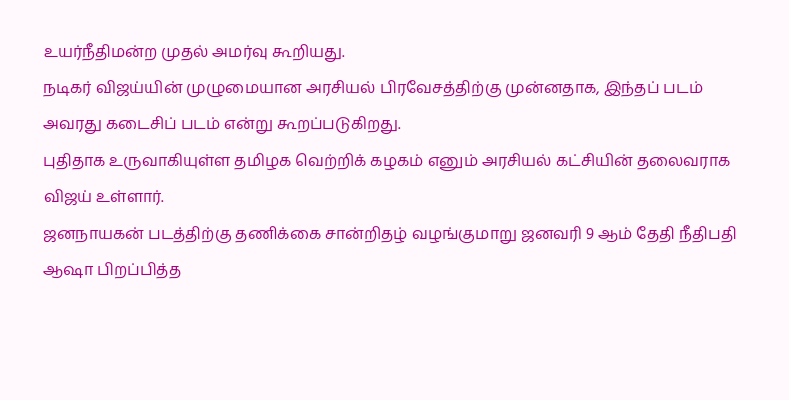உயர்நீதிமன்ற முதல் அமர்வு கூறியது.
நடிகர் விஜய்யின் முழுமையான அரசியல் பிரவேசத்திற்கு முன்னதாக, இந்தப் படம் அவரது கடைசிப் படம் என்று கூறப்படுகிறது.
புதிதாக உருவாகியுள்ள தமிழக வெற்றிக் கழகம் எனும் அரசியல் கட்சியின் தலைவராக விஜய் உள்ளார்.
ஜனநாயகன் படத்திற்கு தணிக்கை சான்றிதழ் வழங்குமாறு ஜனவரி 9 ஆம் தேதி நீதிபதி ஆஷா பிறப்பித்த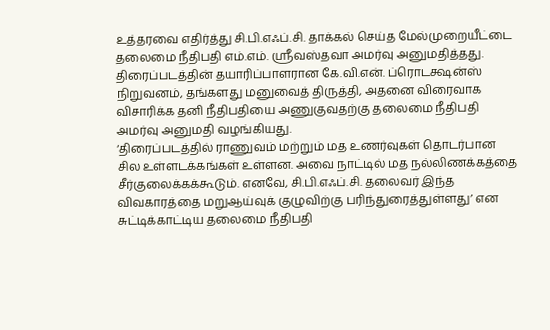உத்தரவை எதிர்த்து சி.பி.எஃப்.சி. தாக்கல் செய்த மேல்முறையீட்டை தலைமை நீதிபதி எம்.எம். ஸ்ரீவஸ்தவா அமர்வு அனுமதித்தது.
திரைப்படத்தின் தயாரிப்பாளரான கே.வி.என். ப்ரொடக்ஷன்ஸ் நிறுவனம், தங்களது மனுவைத் திருத்தி, அதனை விரைவாக விசாரிக்க தனி நீதிபதியை அணுகுவதற்கு தலைமை நீதிபதி அமர்வு அனுமதி வழங்கியது.
‘திரைப்படத்தில் ராணுவம் மற்றும் மத உணர்வுகள் தொடர்பான சில உள்ளடக்கங்கள் உள்ளன. அவை நாட்டில் மத நல்லிணக்கத்தை சீர்குலைக்கக்கூடும். எனவே, சி.பி.எஃப்.சி. தலைவர் இந்த விவகாரத்தை மறுஆய்வுக் குழுவிற்கு பரிந்துரைத்துள்ளது’ என சுட்டிக்காட்டிய தலைமை நீதிபதி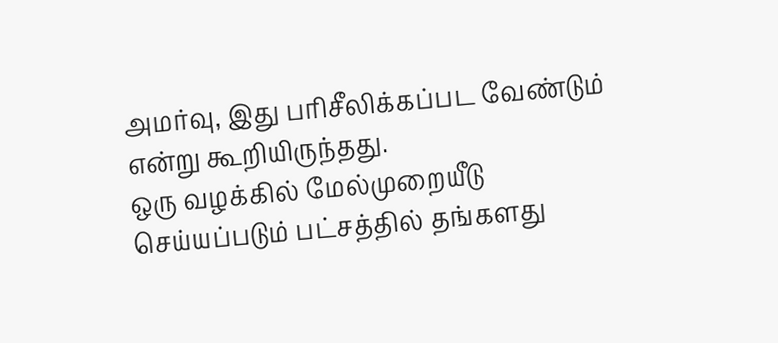அமர்வு, இது பரிசீலிக்கப்பட வேண்டும் என்று கூறியிருந்தது.
ஒரு வழக்கில் மேல்முறையீடு செய்யப்படும் பட்சத்தில் தங்களது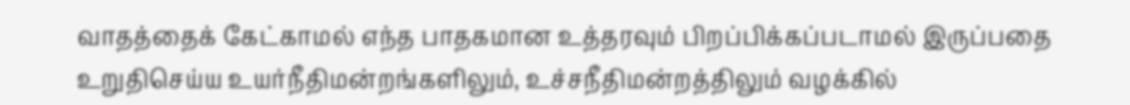வாதத்தைக் கேட்காமல் எந்த பாதகமான உத்தரவும் பிறப்பிக்கப்படாமல் இருப்பதை உறுதிசெய்ய உயர்நீதிமன்றங்களிலும், உச்சநீதிமன்றத்திலும் வழக்கில்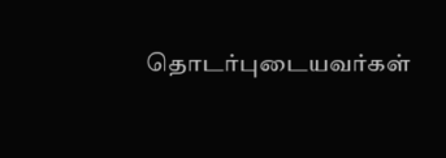தொடர்புடையவர்கள்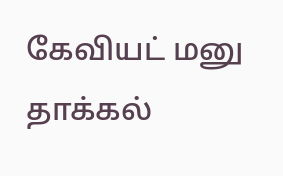கேவியட் மனு தாக்கல்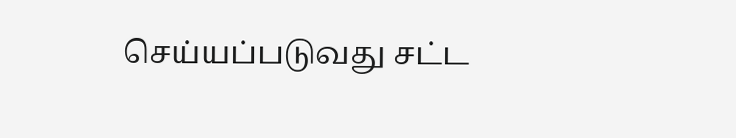செய்யப்படுவது சட்ட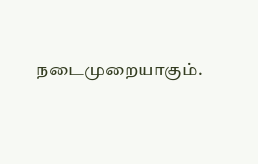நடைமுறையாகும்.